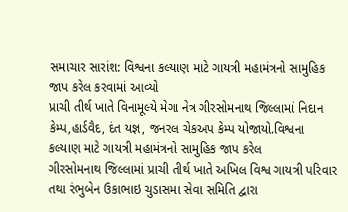સમાચાર સારાંશ: વિશ્વના કલ્યાણ માટે ગાયત્રી મહામંત્રનો સામુહિક જાપ કરેલ કરવામાં આવ્યો
પ્રાચી તીર્થ ખાતે વિનામૂલ્યે મેગા નેત્ર ગીરસોમનાથ જિલ્લામાં નિદાન કેમ્પ,હાર્ડવૈદ, દંત યજ્ઞ, જનરલ ચેકઅપ કેમ્પ યોજાયો.વિશ્વના કલ્યાણ માટે ગાયત્રી મહામંત્રનો સામુહિક જાપ કરેલ
ગીરસોમનાથ જિલ્લામાં પ્રાચી તીર્થ ખાતે અખિલ વિશ્વ ગાયત્રી પરિવાર તથા રંભુબેન ઉકાભાઇ ચુડાસમા સેવા સમિતિ દ્વારા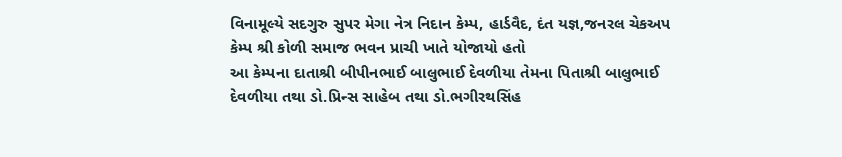વિનામૂલ્યે સદગુરુ સુપર મેગા નેત્ર નિદાન કેમ્પ, હાર્ડવૈદ, દંત યજ્ઞ,જનરલ ચેકઅપ કેમ્પ શ્રી કોળી સમાજ ભવન પ્રાચી ખાતે યોજાયો હતો
આ કેમ્પના દાતાશ્રી બીપીનભાઈ બાલુભાઈ દેવળીયા તેમના પિતાશ્રી બાલુભાઈ દેવળીયા તથા ડો.પ્રિન્સ સાહેબ તથા ડો.ભગીરથસિંહ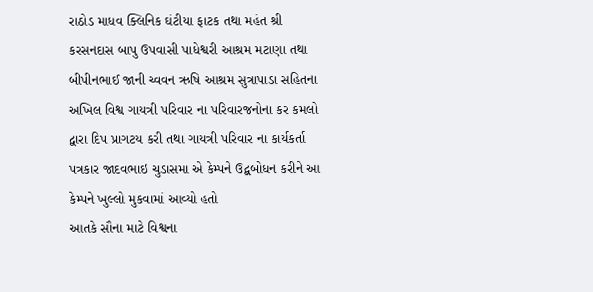રાઠોડ માધવ ક્લિનિક ઘંટીયા ફાટક તથા મહંત શ્રી કરસનદાસ બાપુ ઉપવાસી પાધેશ્વરી આશ્રમ મટાણા તથા બીપીનભાઈ જાની ચ્વવન ઋષિ આશ્રમ સુત્રાપાડા સહિતના અખિલ વિશ્વ ગાયત્રી પરિવાર ના પરિવારજનોના કર કમલો દ્વારા દિપ પ્રાગટય કરી તથા ગાયત્રી પરિવાર ના કાર્યકર્તા પત્રકાર જાદવભાઇ ચુડાસમા એ કેમ્પને ઉદ્બબોધન કરીને આ કેમ્પને ખુલ્લો મુકવામાં આવ્યો હતો
આતકે સૌના માટે વિશ્વના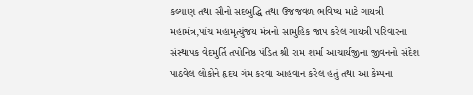કલ્યાણ તથા સૌનો સદબુદ્ધિ તથા ઉજજવળ ભવિષ્ય માટે ગાયત્રી મહામંત્ર,પાંચ મહામૃત્યુંજય મંત્રનો સામુહિક જાપ કરેલ ગાયત્રી પરિવારના સંસ્થાપક વેદમુર્તિ તપોનિષ્ઠ પંડિત શ્રી રામ શર્મા આચાર્યજીના જીવનનો સંદેશ પાઠવેલ લોકોને હૃદય ગંમ કરવા આહવાન કરેલ હતું તથા આ કેમ્પના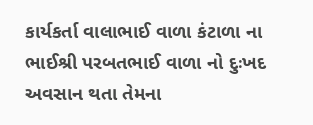કાર્યકર્તા વાલાભાઈ વાળા કંટાળા ના ભાઈશ્રી પરબતભાઈ વાળા નો દુઃખદ અવસાન થતા તેમના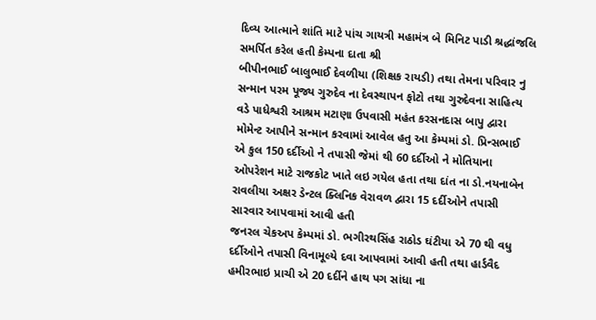દિવ્ય આત્માને શાંતિ માટે પાંચ ગાયત્રી મહામંત્ર બે મિનિટ પાડી શ્રદ્ધાંજલિ સમર્પિત કરેલ હતી કેમ્પના દાતા શ્રી
બીપીનભાઈ બાલુભાઈ દેવળીયા (શિક્ષક રાયડી) તથા તેમના પરિવાર નુ સન્માન પરમ પૂજ્ય ગુરુદેવ ના દેવસ્થાપન ફોટો તથા ગુરુદેવના સાહિત્ય વડે પાધેશ્વરી આશ્રમ મટાણા ઉપવાસી મહંત કરસનદાસ બાપુ દ્વારા મોમેન્ટ આપીને સન્માન કરવામાં આવેલ હતુ આ કેમ્પમાં ડો. પ્રિન્સભાઈ એ કુલ 150 દર્દીઓ ને તપાસી જેમાં થી 60 દર્દીઓ ને મોતિયાના ઓપરેશન માટે રાજકોટ ખાતે લઇ ગયેલ હતા તથા દાંત ના ડો.નયનાબેન રાવલીયા અક્ષર ડેન્ટલ ક્લિનિક વેરાવળ દ્વારા 15 દર્દીઓને તપાસી સારવાર આપવામાં આવી હતી
જનરલ ચેકઅપ કેમ્પમાં ડો. ભગીરથસિંહ રાઠોડ ઘંટીયા એ 70 થી વધુ દર્દીઓને તપાસી વિનામૂલ્યે દવા આપવામાં આવી હતી તથા હાર્ડવૈદ હમીરભાઇ પ્રાચી એ 20 દર્દીને હાથ પગ સાંધા ના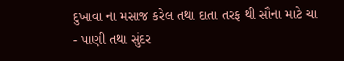દુખાવા ના મસાજ કરેલ તથા દાતા તરફ થી સૌના માટે ચા - પાણી તથા સુંદર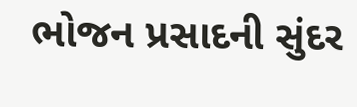ભોજન પ્રસાદની સુંદર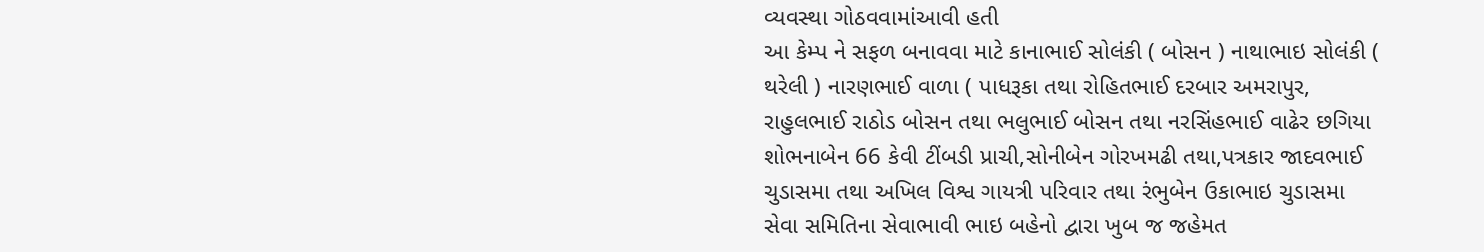વ્યવસ્થા ગોઠવવામાંઆવી હતી
આ કેમ્પ ને સફળ બનાવવા માટે કાનાભાઈ સોલંકી ( બોસન ) નાથાભાઇ સોલંકી ( થરેલી ) નારણભાઈ વાળા ( પાધરૂકા તથા રોહિતભાઈ દરબાર અમરાપુર, રાહુલભાઈ રાઠોડ બોસન તથા ભલુભાઈ બોસન તથા નરસિંહભાઈ વાઢેર છગિયા શોભનાબેન 66 કેવી ટીંબડી પ્રાચી,સોનીબેન ગોરખમઢી તથા,પત્રકાર જાદવભાઈ ચુડાસમા તથા અખિલ વિશ્વ ગાયત્રી પરિવાર તથા રંભુબેન ઉકાભાઇ ચુડાસમા સેવા સમિતિના સેવાભાવી ભાઇ બહેનો દ્વારા ખુબ જ જહેમત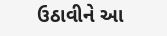ઉઠાવીને આ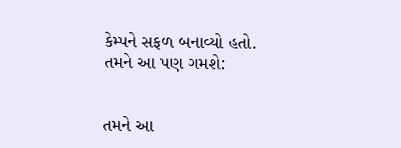કેમ્પને સફળ બનાવ્યો હતો.
તમને આ પણ ગમશે:


તમને આ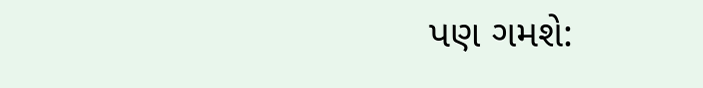પણ ગમશે: